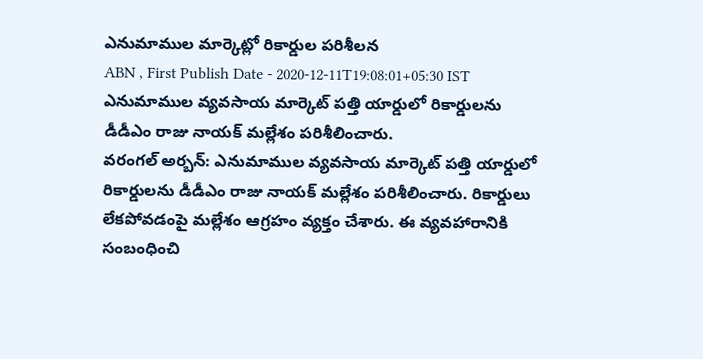ఎనుమాముల మార్కెట్లో రికార్డుల పరిశీలన
ABN , First Publish Date - 2020-12-11T19:08:01+05:30 IST
ఎనుమాముల వ్యవసాయ మార్కెట్ పత్తి యార్డులో రికార్డులను డీడీఎం రాజు నాయక్ మల్లేశం పరిశీలించారు.
వరంగల్ అర్బన్: ఎనుమాముల వ్యవసాయ మార్కెట్ పత్తి యార్డులో రికార్డులను డీడీఎం రాజు నాయక్ మల్లేశం పరిశీలించారు. రికార్డులు లేకపోవడంపై మల్లేశం ఆగ్రహం వ్యక్తం చేశారు. ఈ వ్యవహారానికి సంబంధించి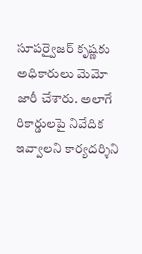సూపర్వైజర్ కృష్ణకు అధికారులు మెమో జారీ చేశారు. అలాగే రికార్డులపై నివేదిక ఇవ్వాలని కార్యదర్శిని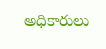అధికారులు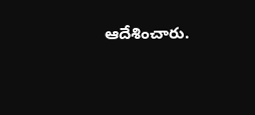ఆదేశించారు.